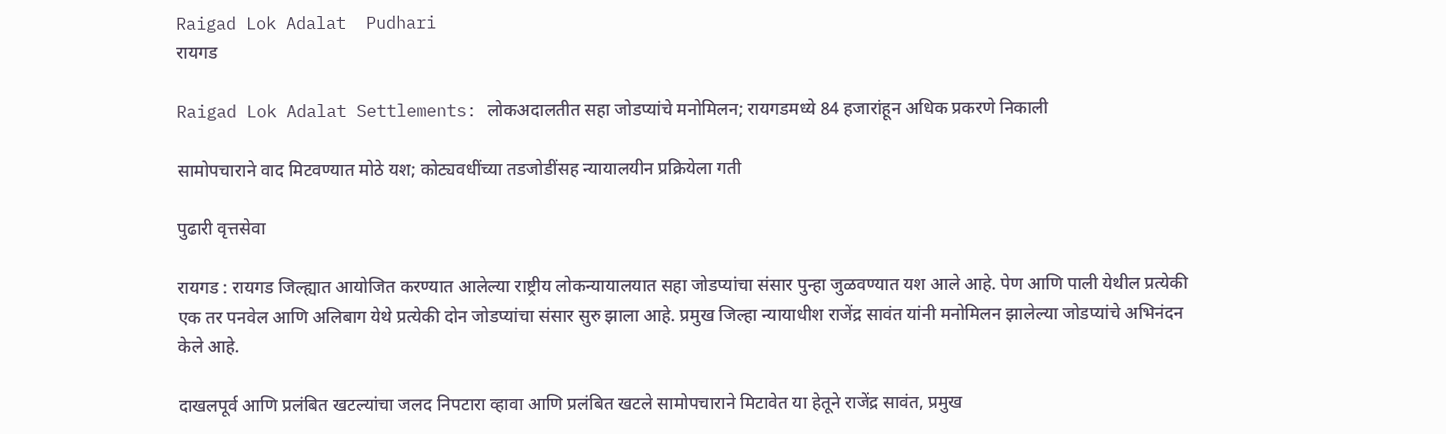Raigad Lok Adalat  Pudhari
रायगड

Raigad Lok Adalat Settlements: लोकअदालतीत सहा जोडप्यांचे मनोमिलन; रायगडमध्ये 84 हजारांहून अधिक प्रकरणे निकाली

सामोपचाराने वाद मिटवण्यात मोठे यश; कोट्यवधींच्या तडजोडींसह न्यायालयीन प्रक्रियेला गती

पुढारी वृत्तसेवा

रायगड : रायगड जिल्ह्यात आयोजित करण्यात आलेल्या राष्ट्रीय लोकन्यायालयात सहा जोडप्यांचा संसार पुन्हा जुळवण्यात यश आले आहे. पेण आणि पाली येथील प्रत्येकी एक तर पनवेल आणि अलिबाग येथे प्रत्येकी दोन जोडप्यांचा संसार सुरु झाला आहे. प्रमुख जिल्हा न्यायाधीश राजेंद्र सावंत यांनी मनोमिलन झालेल्या जोडप्यांचे अभिनंदन केले आहे.

दाखलपूर्व आणि प्रलंबित खटल्यांचा जलद निपटारा व्हावा आणि प्रलंबित खटले सामोपचाराने मिटावेत या हेतूने राजेंद्र सावंत, प्रमुख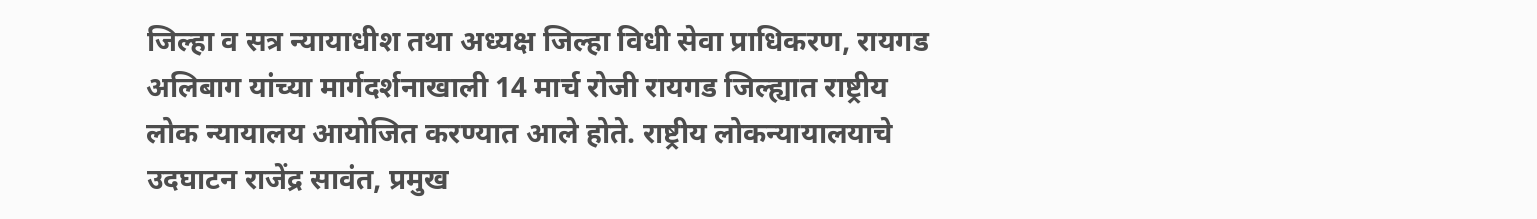जिल्हा व सत्र न्यायाधीश तथा अध्यक्ष जिल्हा विधी सेवा प्राधिकरण, रायगड अलिबाग यांच्या मार्गदर्शनाखाली 14 मार्च रोजी रायगड जिल्ह्यात राष्ट्रीय लोक न्यायालय आयोजित करण्यात आले होते. राष्ट्रीय लोकन्यायालयाचे उदघाटन राजेंद्र सावंत, प्रमुख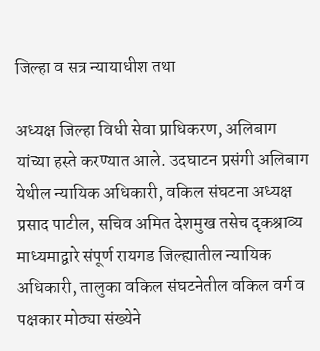जिल्हा व सत्र न्यायाधीश तथा

अध्यक्ष जिल्हा विधी सेवा प्राधिकरण, अलिबाग यांच्या हस्ते करण्यात आले. उदघाटन प्रसंगी अलिबाग येथील न्यायिक अधिकारी, वकिल संघटना अध्यक्ष प्रसाद पाटील, सचिव अमित देशमुख तसेच दृकश्राव्य माध्यमाद्वारे संपूर्ण रायगड जिल्ह्यातील न्यायिक अधिकारी, तालुका वकिल संघटनेतील वकिल वर्ग व पक्षकार मोठ्या संख्येने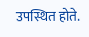उपस्थित होते.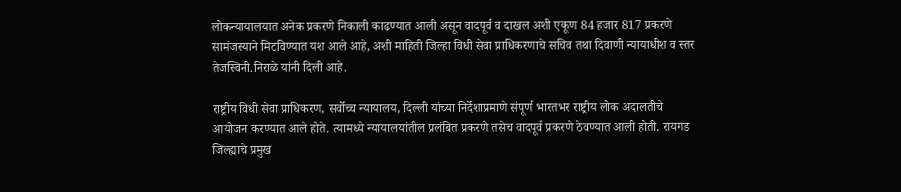लोकन्यायालयात अनेक प्रकरणे निकाली काढण्यात आली असून वादपूर्व व दाखल अशी एकूण 84 हजार 817 प्रकरणे सामंजस्याने मिटविण्यात यश आले आहे, अशी माहिती जिल्हा विधी सेवा प्राधिकरणाचे सचिव तथा दिवाणी न्यायाधीश व स्तर तेजस्विनी.निराळे यांनी दिली आहे.

राष्ट्रीय विधी सेवा प्राधिकरण, सर्वोच्च न्यायालय, दिल्ली यांच्या निर्देशाप्रमाणे संपूर्ण भारतभर राष्ट्रीय लोक अदालतीचे आयोजन करण्यात आले होते. त्यामध्ये न्यायालयांतील प्रलंबित प्रकरणे तसेच वादपूर्व प्रकरणे ठेवण्यात आली होती. रायगड जिल्ह्याचे प्रमुख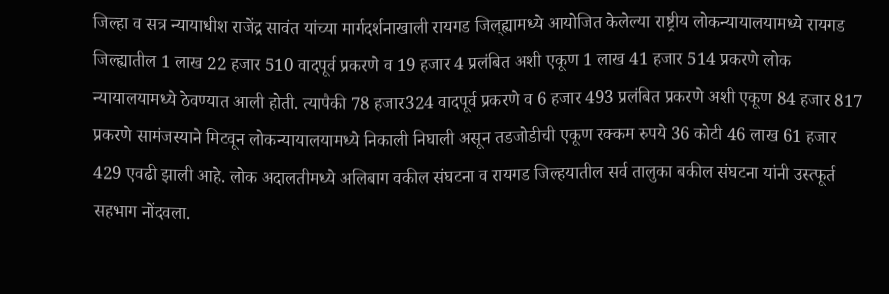जिल्हा व सत्र न्यायाधीश राजेंद्र सावंत यांच्या मार्गदर्शनाखाली रायगड जिल्‌‍ह्यामध्ये आयोजित केलेल्या राष्ट्रीय लोकन्यायालयामध्ये रायगड जिल्ह्यातील 1 लाख 22 हजार 510 वादपूर्व प्रकरणे व 19 हजार 4 प्रलंबित अशी एकूण 1 लाख 41 हजार 514 प्रकरणे लोक न्यायालयामध्ये ठेवण्यात आली होती. त्यापैकी 78 हजार324 वादपूर्व प्रकरणे व 6 हजार 493 प्रलंबित प्रकरणे अशी एकूण 84 हजार 817 प्रकरणे सामंजस्याने मिटवून लोकन्यायालयामध्ये निकाली निघाली असून तडजोडीची एकूण रक्कम रुपये 36 कोटी 46 लाख 61 हजार 429 एवढी झाली आहे. लोक अदालतीमध्ये अलिबाग वकील संघटना व रायगड जिल्हयातील सर्व तालुका बकील संघटना यांनी उस्त्फूर्त सहभाग नोंदवला.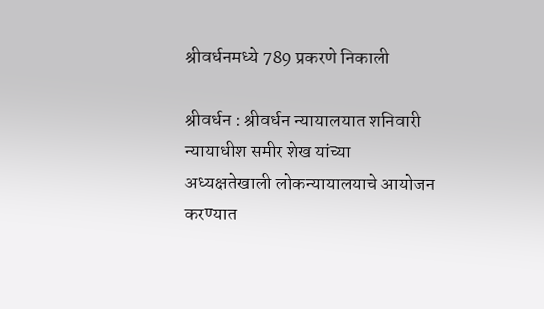श्रीवर्धनमध्ये 789 प्रकरणे निकाली

श्रीवर्धन : श्रीवर्धन न्यायालयात शनिवारी न्यायाधीश समीर शेख यांच्या अध्यक्षतेखाली लोकन्यायालयाचे आयोजन करण्यात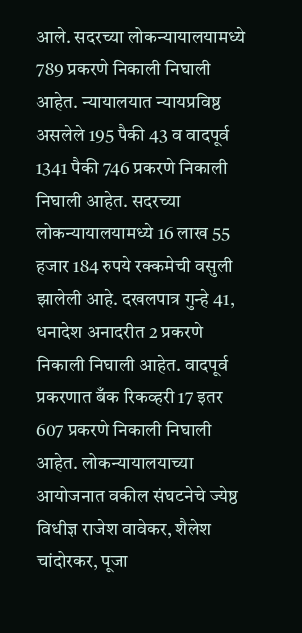आले. सदरच्या लोकन्यायालयामध्ये 789 प्रकरणे निकाली निघाली आहेत. न्यायालयात न्यायप्रविष्ठ असलेले 195 पैकी 43 व वादपूर्व 1341 पैकी 746 प्रकरणे निकाली निघाली आहेत. सदरच्या लोकन्यायालयामध्ये 16 लाख 55 हजार 184 रुपये रक्कमेची वसुली झालेली आहे. दखलपात्र गुन्हे 41, धनादेश अनादरीत 2 प्रकरणे निकाली निघाली आहेत. वादपूर्व प्रकरणात बँक रिकव्हरी 17 इतर 607 प्रकरणे निकाली निघाली आहेत. लोकन्यायालयाच्या आयोजनात वकील संघटनेचे ज्येष्ठ विधीज्ञ राजेश वावेकर, शैलेश चांदोरकर, पूजा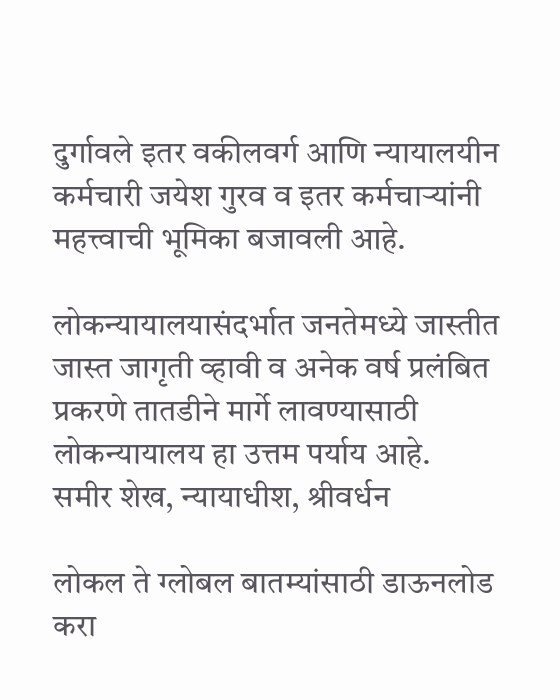दुर्गावले इतर वकीलवर्ग आणि न्यायालयीन कर्मचारी जयेश गुरव व इतर कर्मचाऱ्यांनी महत्त्वाची भूमिका बजावली आहे.

लोकन्यायालयासंदर्भात जनतेमध्ये जास्तीत जास्त जागृती व्हावी व अनेक वर्ष प्रलंबित प्रकरणे तातडीने मार्गे लावण्यासाठी लोकन्यायालय हा उत्तम पर्याय आहे.
समीर शेख, न्यायाधीश, श्रीवर्धन

लोकल ते ग्लोबल बातम्यांसाठी डाऊनलोड करा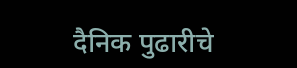दैनिक पुढारीचे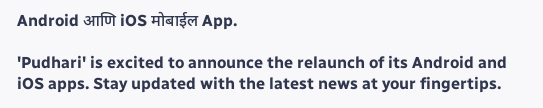Android आणि iOS मोबाईल App.

'Pudhari' is excited to announce the relaunch of its Android and iOS apps. Stay updated with the latest news at your fingertips.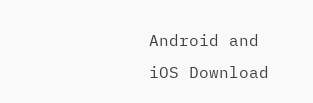Android and iOS Download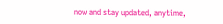now and stay updated, anytime,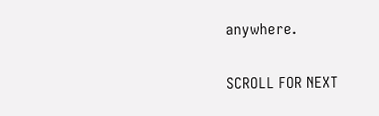anywhere.

SCROLL FOR NEXT